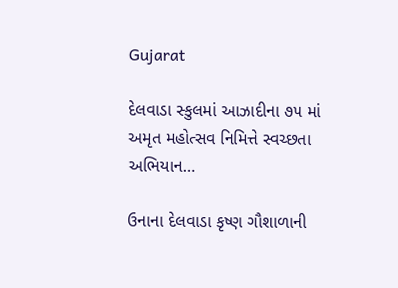Gujarat

દેલવાડા સ્કુલમાં આઝાદીના ૭૫ માં અમૃત મહોત્સવ નિમિત્તે સ્વચ્છતા અભિયાન…

ઉનાના દેલવાડા કૃષ્ણ ગૌશાળાની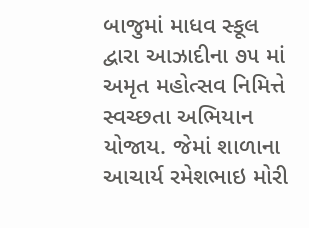બાજુમાં માધવ સ્કૂલ દ્વારા આઝાદીના ૭૫ માં અમૃત મહોત્સવ નિમિત્તે સ્વચ્છતા અભિયાન યોજાય. જેમાં શાળાના આચાર્ય રમેશભાઇ મોરી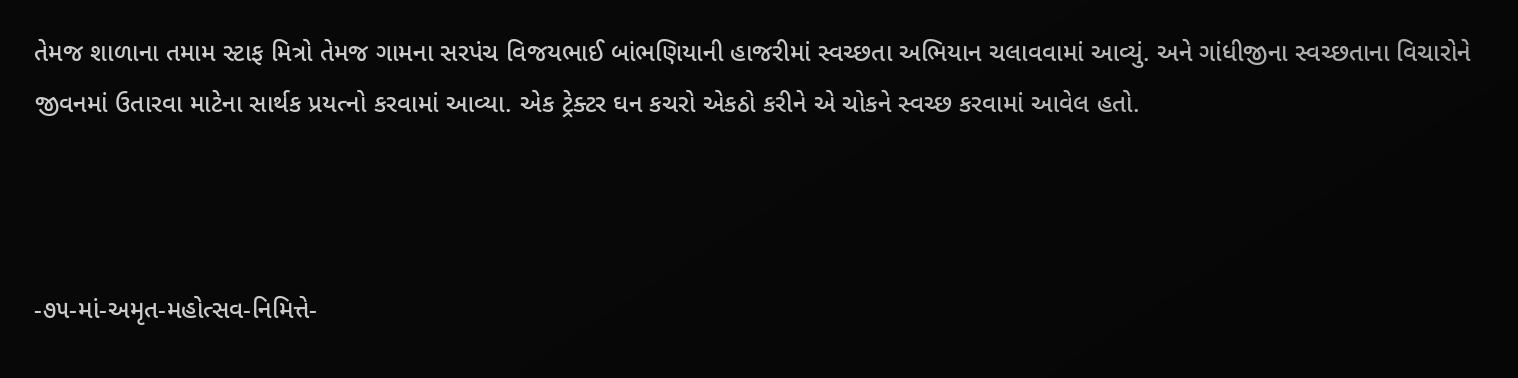તેમજ શાળાના તમામ સ્ટાફ મિત્રો તેમજ ગામના સરપંચ વિજયભાઈ બાંભણિયાની હાજરીમાં સ્વચ્છતા અભિયાન ચલાવવામાં આવ્યું. અને ગાંધીજીના સ્વચ્છતાના વિચારોને જીવનમાં ઉતારવા માટેના સાર્થક પ્રયત્નો કરવામાં આવ્યા. એક ટ્રેક્ટર ઘન કચરો એકઠો કરીને એ ચોકને સ્વચ્છ કરવામાં આવેલ હતો.



-૭૫-માં-અમૃત-મહોત્સવ-નિમિત્તે-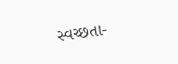સ્વચ્છતા-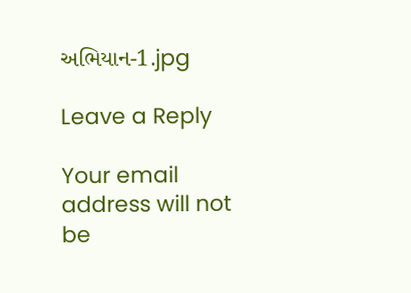અભિયાન-1.jpg

Leave a Reply

Your email address will not be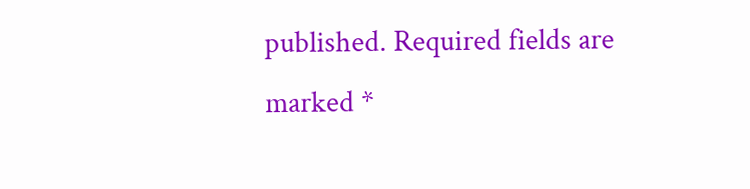published. Required fields are marked *